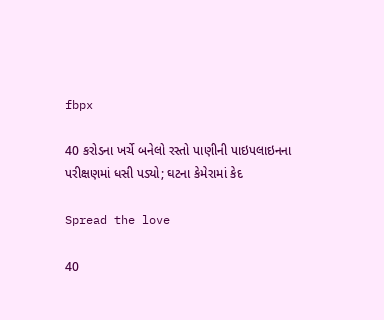fbpx

40 કરોડના ખર્ચે બનેલો રસ્તો પાણીની પાઇપલાઇનના પરીક્ષણમાં ધસી પડ્યો; ઘટના કેમેરામાં કેદ

Spread the love

40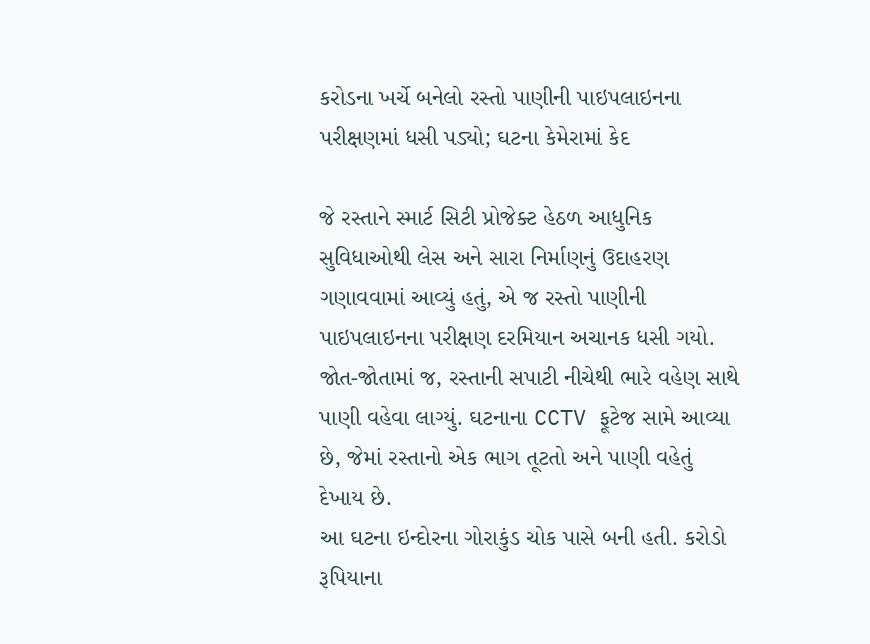કરોડના ખર્ચે બનેલો રસ્તો પાણીની પાઇપલાઇનના પરીક્ષણમાં ધસી પડ્યો; ઘટના કેમેરામાં કેદ

જે રસ્તાને સ્માર્ટ સિટી પ્રોજેક્ટ હેઠળ આધુનિક સુવિધાઓથી લેસ અને સારા નિર્માણનું ઉદાહરણ ગણાવવામાં આવ્યું હતું, એ જ રસ્તો પાણીની પાઇપલાઇનના પરીક્ષણ દરમિયાન અચાનક ધસી ગયો. જોત-જોતામાં જ, રસ્તાની સપાટી નીચેથી ભારે વહેણ સાથે પાણી વહેવા લાગ્યું. ઘટનાના CCTV ફૂટેજ સામે આવ્યા છે, જેમાં રસ્તાનો એક ભાગ તૂટતો અને પાણી વહેતું દેખાય છે.
આ ઘટના ઇન્દોરના ગોરાકુંડ ચોક પાસે બની હતી. કરોડો રૂપિયાના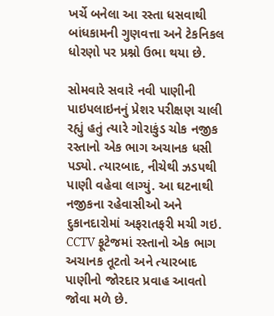ખર્ચે બનેલા આ રસ્તા ધસવાથી બાંધકામની ગુણવત્તા અને ટેકનિકલ ધોરણો પર પ્રશ્નો ઉભા થયા છે.

સોમવારે સવારે નવી પાણીની પાઇપલાઇનનું પ્રેશર પરીક્ષણ ચાલી રહ્યું હતું ત્યારે ગોરાકુંડ ચોક નજીક રસ્તાનો એક ભાગ અચાનક ધસી પડ્યો. ત્યારબાદ, નીચેથી ઝડપથી પાણી વહેવા લાગ્યું. આ ઘટનાથી નજીકના રહેવાસીઓ અને દુકાનદારોમાં અફરાતફરી મચી ગઇ. CCTV ફૂટેજમાં રસ્તાનો એક ભાગ અચાનક તૂટતો અને ત્યારબાદ પાણીનો જોરદાર પ્રવાહ આવતો જોવા મળે છે.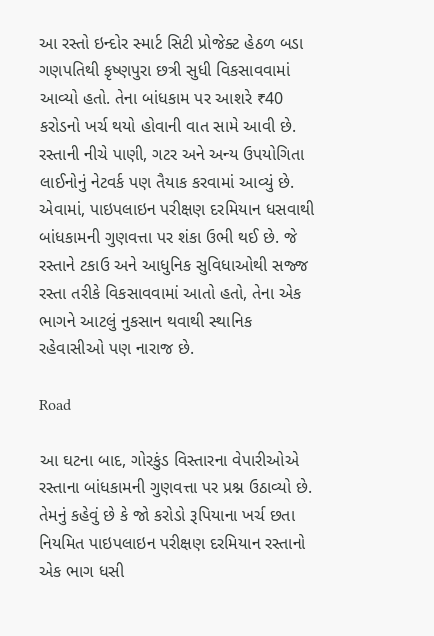આ રસ્તો ઇન્દોર સ્માર્ટ સિટી પ્રોજેક્ટ હેઠળ બડા ગણપતિથી કૃષ્ણપુરા છત્રી સુધી વિકસાવવામાં આવ્યો હતો. તેના બાંધકામ પર આશરે ₹40 કરોડનો ખર્ચ થયો હોવાની વાત સામે આવી છે. રસ્તાની નીચે પાણી, ગટર અને અન્ય ઉપયોગિતા લાઈનોનું નેટવર્ક પણ તૈયાક કરવામાં આવ્યું છે. એવામાં, પાઇપલાઇન પરીક્ષણ દરમિયાન ધસવાથી બાંધકામની ગુણવત્તા પર શંકા ઉભી થઈ છે. જે રસ્તાને ટકાઉ અને આધુનિક સુવિધાઓથી સજ્જ રસ્તા તરીકે વિકસાવવામાં આતો હતો, તેના એક ભાગને આટલું નુકસાન થવાથી સ્થાનિક રહેવાસીઓ પણ નારાજ છે.

Road

આ ઘટના બાદ, ગોરકુંડ વિસ્તારના વેપારીઓએ રસ્તાના બાંધકામની ગુણવત્તા પર પ્રશ્ન ઉઠાવ્યો છે. તેમનું કહેવું છે કે જો કરોડો રૂપિયાના ખર્ચ છતા નિયમિત પાઇપલાઇન પરીક્ષણ દરમિયાન રસ્તાનો એક ભાગ ધસી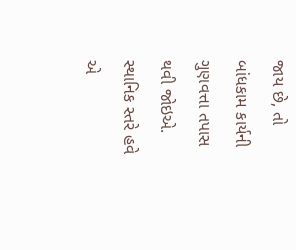જાય છે, તો બાંધકામ કાર્યની ગુણવત્તા તપાસ થવી જોઇએ. સ્થાનિક સ્તરે હવે એ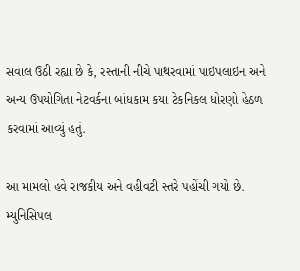સવાલ ઉઠી રહ્યા છે કે, રસ્તાની નીચે પાથરવામાં પાઇપલાઇન અને અન્ય ઉપયોગિતા નેટવર્કના બાંધકામ કયા ટેકનિકલ ધોરણો હેઠળ કરવામાં આવ્યું હતું.

આ મામલો હવે રાજકીય અને વહીવટી સ્તરે પહોંચી ગયો છે. મ્યુનિસિપલ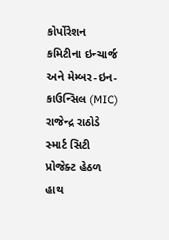કોર્પોરેશન કમિટીના ઇન્ચાર્જ અને મેમ્બર-ઇન-કાઉન્સિલ (MIC) રાજેન્દ્ર રાઠોડે સ્માર્ટ સિટી પ્રોજેક્ટ હેઠળ હાથ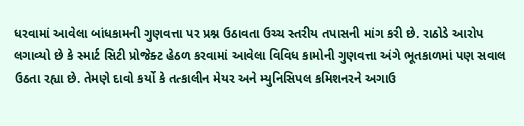ધરવામાં આવેલા બાંધકામની ગુણવત્તા પર પ્રશ્ન ઉઠાવતા ઉચ્ચ સ્તરીય તપાસની માંગ કરી છે. રાઠોડે આરોપ લગાવ્યો છે કે સ્માર્ટ સિટી પ્રોજેક્ટ હેઠળ કરવામાં આવેલા વિવિધ કામોની ગુણવત્તા અંગે ભૂતકાળમાં પણ સવાલ ઉઠતા રહ્યા છે. તેમણે દાવો કર્યો કે તત્કાલીન મેયર અને મ્યુનિસિપલ કમિશનરને અગાઉ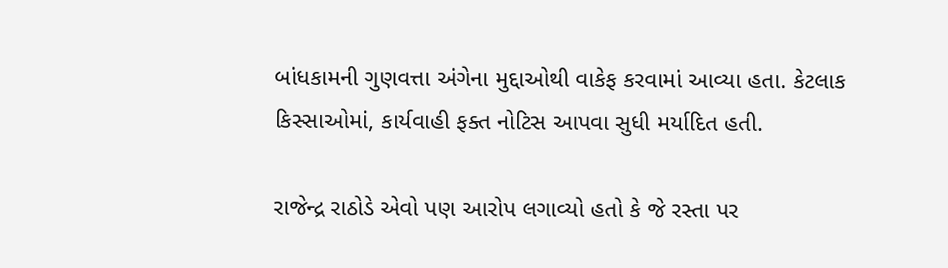બાંધકામની ગુણવત્તા અંગેના મુદ્દાઓથી વાકેફ કરવામાં આવ્યા હતા. કેટલાક કિસ્સાઓમાં, કાર્યવાહી ફક્ત નોટિસ આપવા સુધી મર્યાદિત હતી.

રાજેન્દ્ર રાઠોડે એવો પણ આરોપ લગાવ્યો હતો કે જે રસ્તા પર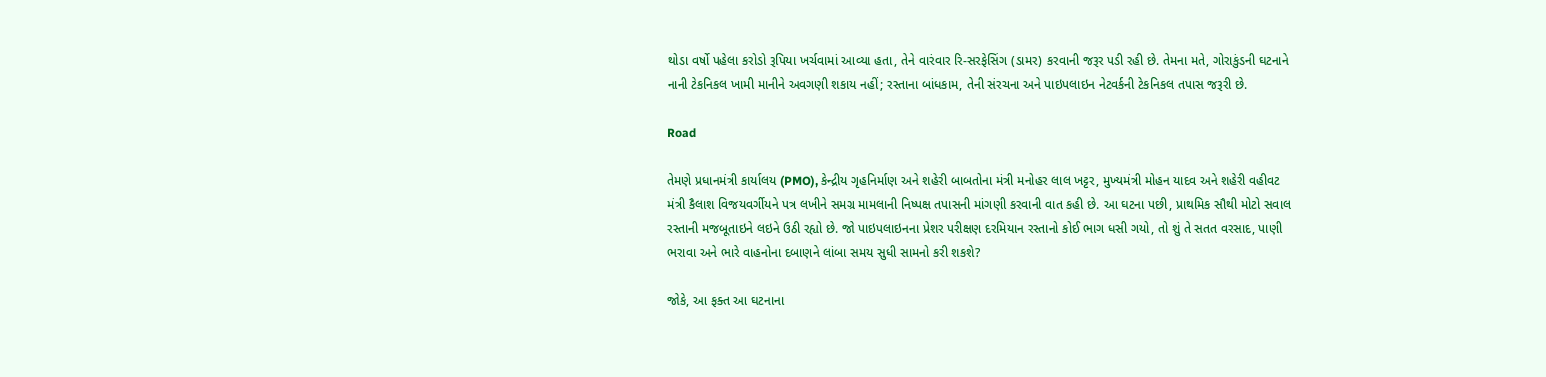થોડા વર્ષો પહેલા કરોડો રૂપિયા ખર્ચવામાં આવ્યા હતા, તેને વારંવાર રિ-સરફેસિંગ (ડામર) કરવાની જરૂર પડી રહી છે. તેમના મતે, ગોરાકુંડની ઘટનાને નાની ટેકનિકલ ખામી માનીને અવગણી શકાય નહીં; રસ્તાના બાંધકામ, તેની સંરચના અને પાઇપલાઇન નેટવર્કની ટેકનિકલ તપાસ જરૂરી છે.

Road

તેમણે પ્રધાનમંત્રી કાર્યાલય (PMO), કેન્દ્રીય ગૃહનિર્માણ અને શહેરી બાબતોના મંત્રી મનોહર લાલ ખટ્ટર, મુખ્યમંત્રી મોહન યાદવ અને શહેરી વહીવટ મંત્રી કૈલાશ વિજયવર્ગીયને પત્ર લખીને સમગ્ર મામલાની નિષ્પક્ષ તપાસની માંગણી કરવાની વાત કહી છે. આ ઘટના પછી, પ્રાથમિક સૌથી મોટો સવાલ રસ્તાની મજબૂતાઇને લઇને ઉઠી રહ્યો છે. જો પાઇપલાઇનના પ્રેશર પરીક્ષણ દરમિયાન રસ્તાનો કોઈ ભાગ ધસી ગયો, તો શું તે સતત વરસાદ, પાણી ભરાવા અને ભારે વાહનોના દબાણને લાંબા સમય સુધી સામનો કરી શકશે?

જોકે, આ ફક્ત આ ઘટનાના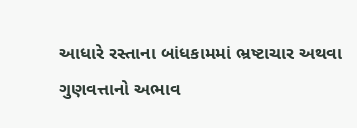આધારે રસ્તાના બાંધકામમાં ભ્રષ્ટાચાર અથવા ગુણવત્તાનો અભાવ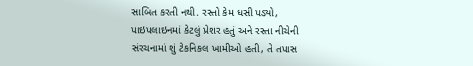સાબિત કરતી નથી. રસ્તો કેમ ધસી પડ્યો, પાઇપલાઇનમાં કેટલું પ્રેશર હતું અને રસ્તા નીચેની સંરચનામાં શું ટેકનિકલ ખામીઓ હતી, તે તપાસ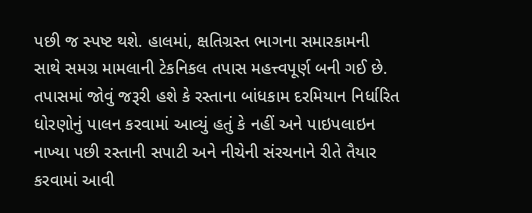પછી જ સ્પષ્ટ થશે. હાલમાં, ક્ષતિગ્રસ્ત ભાગના સમારકામની સાથે સમગ્ર મામલાની ટેકનિકલ તપાસ મહત્ત્વપૂર્ણ બની ગઈ છે. તપાસમાં જોવું જરૂરી હશે કે રસ્તાના બાંધકામ દરમિયાન નિર્ધારિત ધોરણોનું પાલન કરવામાં આવ્યું હતું કે નહીં અને પાઇપલાઇન નાખ્યા પછી રસ્તાની સપાટી અને નીચેની સંરચનાને રીતે તૈયાર કરવામાં આવી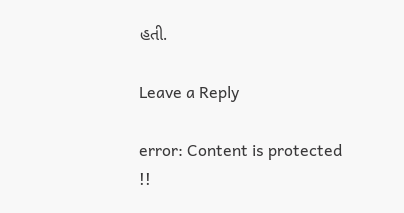હતી.

Leave a Reply

error: Content is protected !!